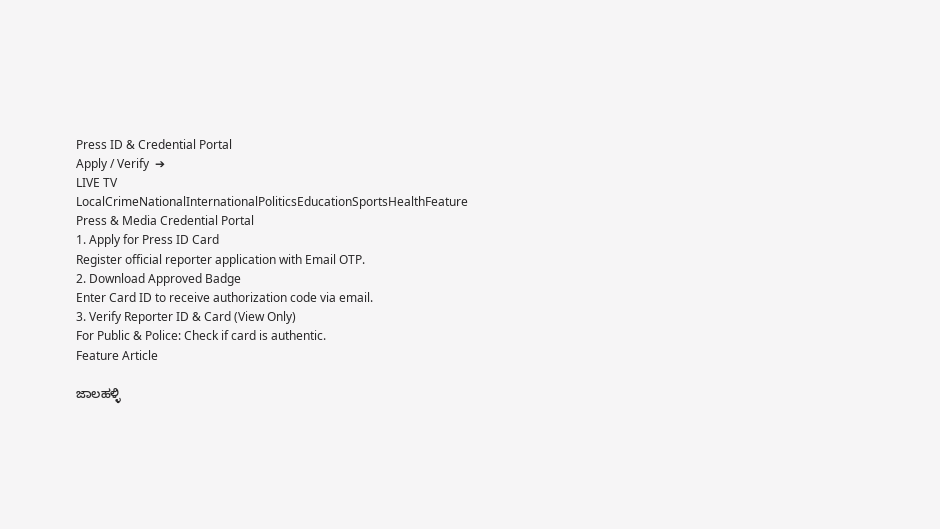Press ID & Credential Portal
Apply / Verify  ➔
LIVE TV LocalCrimeNationalInternationalPoliticsEducationSportsHealthFeature
Press & Media Credential Portal
1. Apply for Press ID Card
Register official reporter application with Email OTP.
2. Download Approved Badge
Enter Card ID to receive authorization code via email.
3. Verify Reporter ID & Card (View Only)
For Public & Police: Check if card is authentic.
Feature Article

ಜಾಲಹಳ್ಳಿ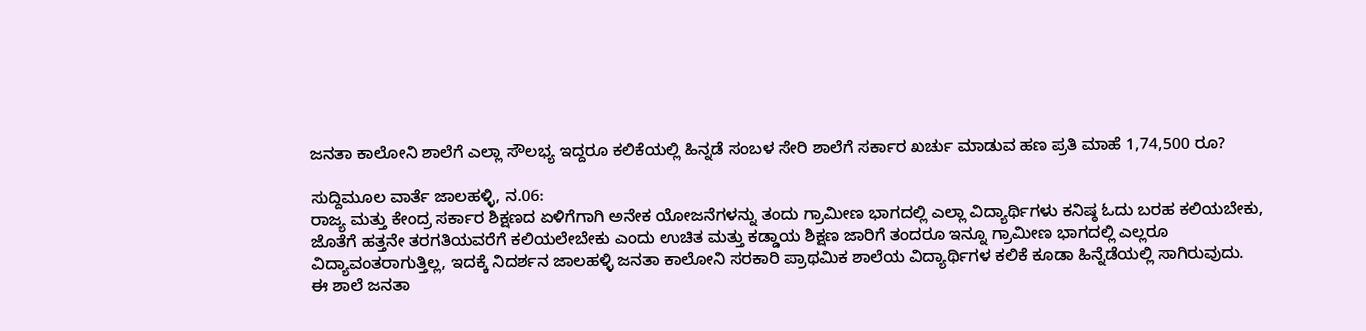ಜನತಾ ಕಾಲೋನಿ ಶಾಲೆಗೆ ಎಲ್ಲಾ ಸೌಲಭ್ಯ ಇದ್ದರೂ ಕಲಿಕೆಯಲ್ಲಿ ಹಿನ್ನಡೆ ಸಂಬಳ ಸೇರಿ ಶಾಲೆಗೆ ಸರ್ಕಾರ ಖರ್ಚು ಮಾಡುವ ಹಣ ಪ್ರತಿ ಮಾಹೆ 1,74,500 ರೂ?

ಸುದ್ದಿಮೂಲ ವಾರ್ತೆ ಜಾಲಹಳ್ಳಿ, ನ.06:
ರಾಜ್ಯ ಮತ್ತು ಕೇಂದ್ರ ಸರ್ಕಾರ ಶಿಕ್ಷಣದ ಏಳಿಗೆಗಾಗಿ ಅನೇಕ ಯೋಜನೆಗಳನ್ನು ತಂದು ಗ್ರಾಮೀಣ ಭಾಗದಲ್ಲಿ ಎಲ್ಲಾ ವಿದ್ಯಾರ್ಥಿಗಳು ಕನಿಷ್ಠ ಓದು ಬರಹ ಕಲಿಯಬೇಕು, ಜೊತೆಗೆ ಹತ್ತನೇ ತರಗತಿಯವರೆಗೆ ಕಲಿಯಲೇಬೇಕು ಎಂದು ಉಚಿತ ಮತ್ತು ಕಡ್ಡಾಯ ಶಿಕ್ಷಣ ಜಾರಿಗೆ ತಂದರೂ ಇನ್ನೂ ಗ್ರಾಮೀಣ ಭಾಗದಲ್ಲಿ ಎಲ್ಲರೂ ವಿದ್ಯಾವಂತರಾಗುತ್ತಿಲ್ಲ, ಇದಕ್ಕೆ ನಿದರ್ಶನ ಜಾಲಹಳ್ಳಿ ಜನತಾ ಕಾಲೋನಿ ಸರಕಾರಿ ಪ್ರಾಥಮಿಕ ಶಾಲೆಯ ವಿದ್ಯಾರ್ಥಿಗಳ ಕಲಿಕೆ ಕೂಡಾ ಹಿನ್ನೆಡೆಯಲ್ಲಿ ಸಾಗಿರುವುದು.
ಈ ಶಾಲೆ ಜನತಾ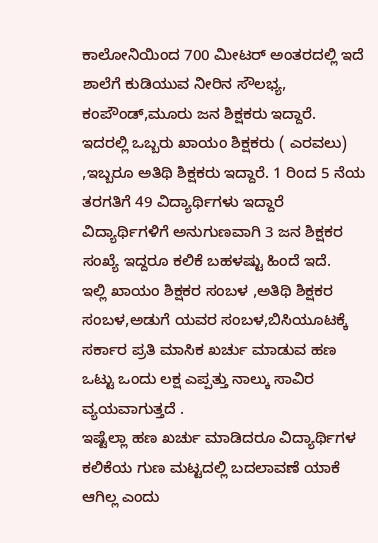ಕಾಲೋನಿಯಿಂದ 700 ಮೀಟರ್ ಅಂತರದಲ್ಲಿ ಇದೆ ಶಾಲೆಗೆ ಕುಡಿಯುವ ನೀರಿನ ಸೌಲಭ್ಯ, ಕಂಪೌಂಡ್,ಮೂರು ಜನ ಶಿಕ್ಷಕರು ಇದ್ದಾರೆ.
ಇದರಲ್ಲಿ ಒಬ್ಬರು ಖಾಯಂ ಶಿಕ್ಷಕರು ( ಎರವಲು) ,ಇಬ್ಬರೂ ಅತಿಥಿ ಶಿಕ್ಷಕರು ಇದ್ದಾರೆ. 1 ರಿಂದ 5 ನೆಯ ತರಗತಿಗೆ 49 ವಿದ್ಯಾರ್ಥಿಗಳು ಇದ್ದಾರೆ ವಿದ್ಯಾರ್ಥಿಗಳಿಗೆ ಅನುಗುಣವಾಗಿ 3 ಜನ ಶಿಕ್ಷಕರ ಸಂಖ್ಯೆ ಇದ್ದರೂ ಕಲಿಕೆ ಬಹಳಷ್ಟು ಹಿಂದೆ ಇದೆ.
ಇಲ್ಲಿ ಖಾಯಂ ಶಿಕ್ಷಕರ ಸಂಬಳ ,ಅತಿಥಿ ಶಿಕ್ಷಕರ ಸಂಬಳ,ಅಡುಗೆ ಯವರ ಸಂಬಳ,ಬಿಸಿಯೂಟಕ್ಕೆ ಸರ್ಕಾರ ಪ್ರತಿ ಮಾಸಿಕ ಖರ್ಚು ಮಾಡುವ ಹಣ ಒಟ್ಟು ಒಂದು ಲಕ್ಷ ಎಪ್ಪತ್ತು ನಾಲ್ಕು ಸಾವಿರ ವ್ಯಯವಾಗುತ್ತದೆ .
ಇಷ್ಟೆಲ್ಲಾ ಹಣ ಖರ್ಚು ಮಾಡಿದರೂ ವಿದ್ಯಾರ್ಥಿಗಳ ಕಲಿಕೆಯ ಗುಣ ಮಟ್ಟದಲ್ಲಿ ಬದಲಾವಣೆ ಯಾಕೆ ಆಗಿಲ್ಲ ಎಂದು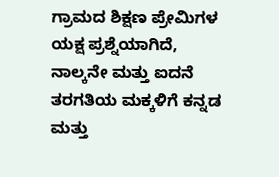ಗ್ರಾಮದ ಶಿಕ್ಷಣ ಪ್ರೇಮಿಗಳ ಯಕ್ಷ ಪ್ರಶ್ನೆಯಾಗಿದೆ,
ನಾಲ್ಕನೇ ಮತ್ತು ಐದನೆ ತರಗತಿಯ ಮಕ್ಕಳಿಗೆ ಕನ್ನಡ ಮತ್ತು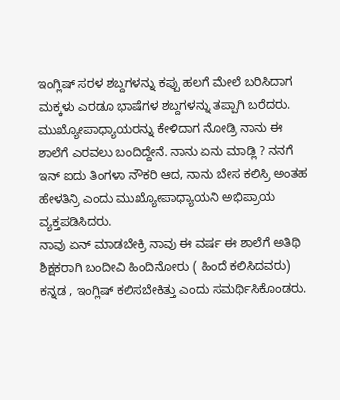ಇಂಗ್ಲಿಷ್ ಸರಳ ಶಬ್ದಗಳನ್ನು ಕಪ್ಪು ಹಲಗೆ ಮೇಲೆ ಬರಿಸಿದಾಗ ಮಕ್ಕಳು ಎರಡೂ ಭಾಷೆಗಳ ಶಬ್ದಗಳನ್ನು ತಪ್ಪಾಗಿ ಬರೆದರು.
ಮುಖ್ಯೋಪಾಧ್ಯಾಯರನ್ನು ಕೇಳಿದಾಗ ನೋಡ್ರಿ ನಾನು ಈ ಶಾಲೆಗೆ ಎರವಲು ಬಂದಿದ್ದೇನೆ. ನಾನು ಏನು ಮಾಡ್ಲಿ ? ನನಗೆ ಇನ್ ಐದು ತಿಂಗಳಾ ನೌಕರಿ ಆದ, ನಾನು ಬೇಸ ಕಲಿಸ್ರಿ ಅಂತಹ ಹೇಳತಿನ್ರಿ ಎಂದು ಮುಖ್ಯೋಪಾಧ್ಯಾಯನಿ ಅಭಿಪ್ರಾಯ ವ್ಯಕ್ತಪಡಿಸಿದರು.
ನಾವು ಏನ್ ಮಾಡಬೇಕ್ರಿ ನಾವು ಈ ವರ್ಷ ಈ ಶಾಲೆಗೆ ಅತಿಥಿ ಶಿಕ್ಷಕರಾಗಿ ಬಂದೀವಿ ಹಿಂದಿನೋರು ( ಹಿಂದೆ ಕಲಿಸಿದವರು) ಕನ್ನಡ , ಇಂಗ್ಲಿಷ್ ಕಲಿಸಬೇಕಿತ್ತು ಎಂದು ಸಮರ್ಥಿಸಿಕೊಂಡರು.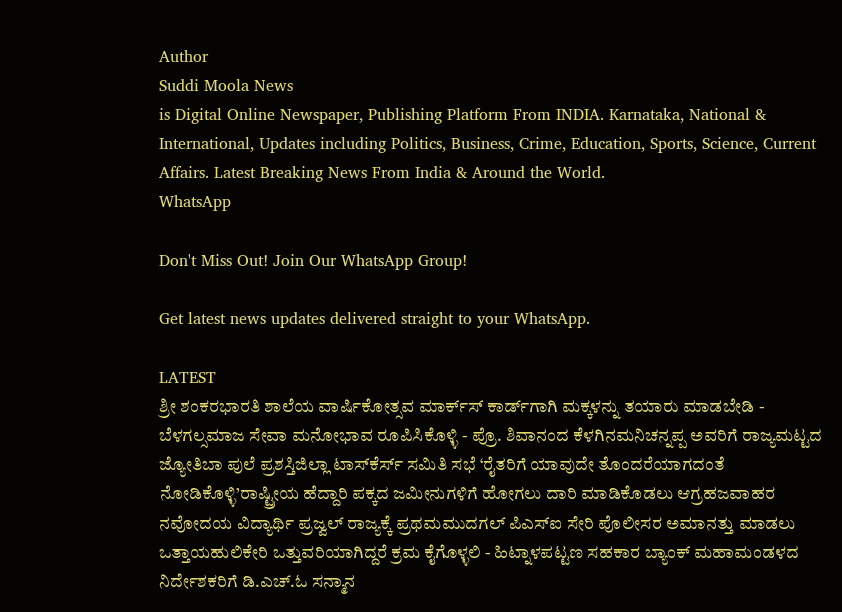Author
Suddi Moola News
is Digital Online Newspaper, Publishing Platform From INDIA. Karnataka, National & International, Updates including Politics, Business, Crime, Education, Sports, Science, Current Affairs. Latest Breaking News From India & Around the World.
WhatsApp

Don't Miss Out! Join Our WhatsApp Group!

Get latest news updates delivered straight to your WhatsApp.

LATEST
ಶ್ರೀ ಶಂಕರಭಾರತಿ ಶಾಲೆಯ ವಾರ್ಷಿಕೋತ್ಸವ ಮಾರ್ಕ್‌ಸ್‌ ಕಾರ್ಡ್‌ಗಾಗಿ ಮಕ್ಕಳನ್ನು ತಯಾರು ಮಾಡಬೇಡಿ - ಬೆಳಗಲ್ಸಮಾಜ ಸೇವಾ ಮನೋಭಾವ ರೂಪಿಸಿಕೊಳ್ಳಿ - ಪ್ರೊ. ಶಿವಾನಂದ ಕೆಳಗಿನಮನಿಚನ್ನಪ್ಪ ಅವರಿಗೆ ರಾಜ್ಯಮಟ್ಟದ ಜ್ಯೋತಿಬಾ ಪುಲೆ ಪ್ರಶಸ್ತಿಜಿಲ್ಲಾ ಟಾಸ್‌‌ಕೆರ್ಸ್ ಸಮಿತಿ ಸಭೆ ‘ರೈತರಿಗೆ ಯಾವುದೇ ತೊಂದರೆಯಾಗದಂತೆ ನೋಡಿಕೊಳ್ಳಿ’ರಾಷ್ಟ್ರೀಯ ಹೆದ್ದಾರಿ ಪಕ್ಕದ ಜಮೀನುಗಳಿಗೆ ಹೋಗಲು ದಾರಿ ಮಾಡಿಕೊಡಲು ಆಗ್ರಹಜವಾಹರ ನವೋದಯ ವಿದ್ಯಾರ್ಥಿ ಪ್ರಜ್ವಲ್ ರಾಜ್ಯಕ್ಕೆ ಪ್ರಥಮಮುದಗಲ್ ಪಿಎಸ್‌ಐ ಸೇರಿ ಪೊಲೀಸರ ಅಮಾನತ್ತು ಮಾಡಲು ಒತ್ತಾಯಹುಲಿಕೇರಿ ಒತ್ತುವರಿಯಾಗಿದ್ದರೆ ಕ್ರಮ ಕೈಗೊಳ್ಳಲಿ - ಹಿಟ್ನಾಳಪಟ್ಟಣ ಸಹಕಾರ ಬ್ಯಾಂಕ್ ಮಹಾಮಂಡಳದ ನಿರ್ದೇಶಕರಿಗೆ ಡಿ.ಎಚ್.ಓ ಸನ್ಮಾನ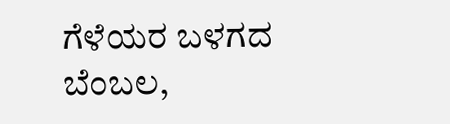ಗೆಳೆಯರ ಬಳಗದ ಬೆಂಬಲ,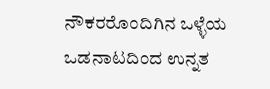ನೌಕರರೊಂದಿಗಿನ ಒಳ್ಳೆಯ ಒಡನಾಟದಿಂದ ಉನ್ನತ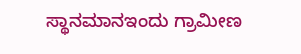ಸ್ಥಾನಮಾನಇಂದು ಗ್ರಾಮೀಣ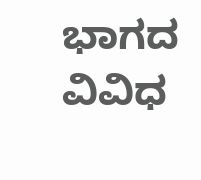ಭಾಗದ ವಿವಿಧ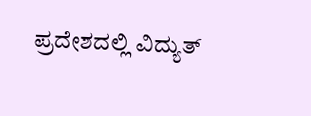ಪ್ರದೇಶದಲ್ಲಿ ವಿದ್ಯುತ್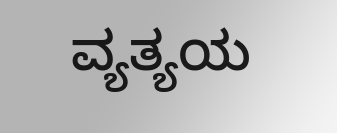ವ್ಯತ್ಯಯ